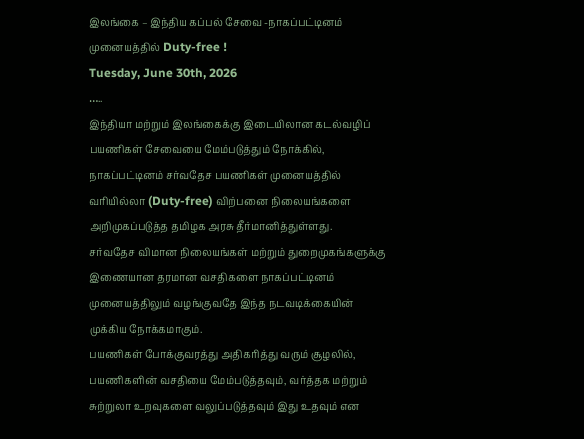இலங்கை – இந்திய கப்பல் சேவை -நாகப்பட்டினம் முனையத்தில் Duty-free !
Tuesday, June 30th, 2026
…..
இந்தியா மற்றும் இலங்கைக்கு இடையிலான கடல்வழிப் பயணிகள் சேவையை மேம்படுத்தும் நோக்கில், நாகப்பட்டினம் சர்வதேச பயணிகள் முனையத்தில் வரியில்லா (Duty-free) விற்பனை நிலையங்களை அறிமுகப்படுத்த தமிழக அரசு தீர்மானித்துள்ளது.
சர்வதேச விமான நிலையங்கள் மற்றும் துறைமுகங்களுக்கு இணையான தரமான வசதிகளை நாகப்பட்டினம் முனையத்திலும் வழங்குவதே இந்த நடவடிக்கையின் முக்கிய நோக்கமாகும்.
பயணிகள் போக்குவரத்து அதிகரித்து வரும் சூழலில், பயணிகளின் வசதியை மேம்படுத்தவும், வர்த்தக மற்றும் சுற்றுலா உறவுகளை வலுப்படுத்தவும் இது உதவும் என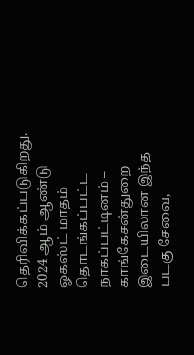தெரிவிக்கப்படுகிறது.
2024 ஆம் ஆண்டு ஓகஸ்ட் மாதம் தொடங்கப்பட்ட நாகப்பட்டினம் – காங்கேசன்துறை இடையிலான இந்த படகு சேவை,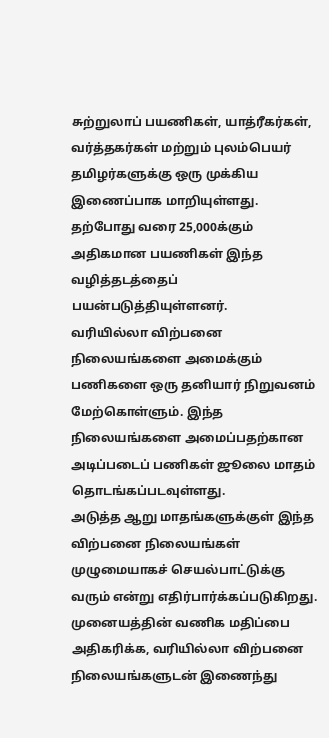சுற்றுலாப் பயணிகள், யாத்ரீகர்கள், வர்த்தகர்கள் மற்றும் புலம்பெயர் தமிழர்களுக்கு ஒரு முக்கிய இணைப்பாக மாறியுள்ளது.
தற்போது வரை 25,000க்கும் அதிகமான பயணிகள் இந்த வழித்தடத்தைப் பயன்படுத்தியுள்ளனர்.
வரியில்லா விற்பனை நிலையங்களை அமைக்கும் பணிகளை ஒரு தனியார் நிறுவனம் மேற்கொள்ளும். இந்த நிலையங்களை அமைப்பதற்கான அடிப்படைப் பணிகள் ஜூலை மாதம் தொடங்கப்படவுள்ளது.
அடுத்த ஆறு மாதங்களுக்குள் இந்த விற்பனை நிலையங்கள் முழுமையாகச் செயல்பாட்டுக்கு வரும் என்று எதிர்பார்க்கப்படுகிறது.
முனையத்தின் வணிக மதிப்பை அதிகரிக்க, வரியில்லா விற்பனை நிலையங்களுடன் இணைந்து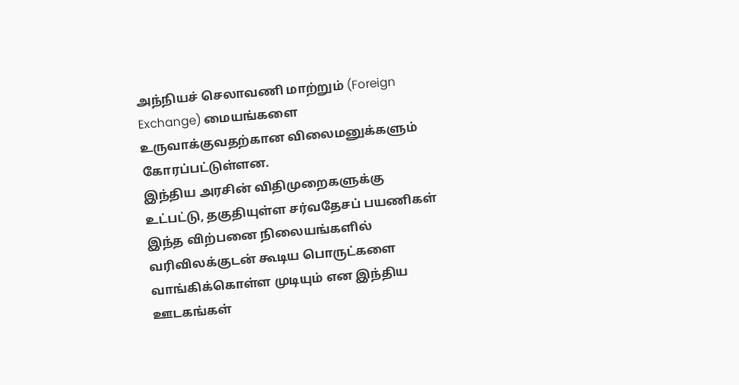அந்நியச் செலாவணி மாற்றும் (Foreign Exchange) மையங்களை உருவாக்குவதற்கான விலைமனுக்களும் கோரப்பட்டுள்ளன.
இந்திய அரசின் விதிமுறைகளுக்கு உட்பட்டு, தகுதியுள்ள சர்வதேசப் பயணிகள் இந்த விற்பனை நிலையங்களில் வரிவிலக்குடன் கூடிய பொருட்களை வாங்கிக்கொள்ள முடியும் என இந்திய ஊடகங்கள்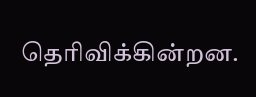தெரிவிக்கின்றன.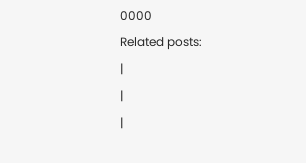0000
Related posts:
|
|
|